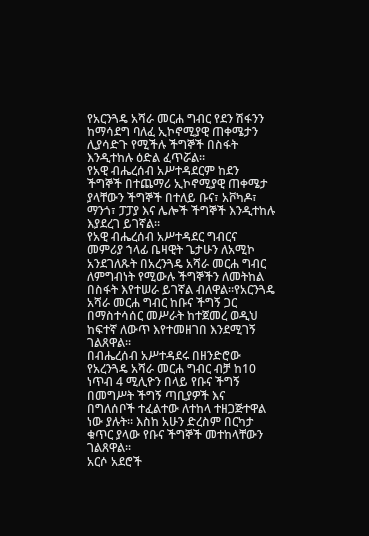የአርንጓዴ አሻራ መርሐ ግብር የደን ሽፋንን ከማሳደግ ባለፈ ኢኮኖሚያዊ ጠቀሜታን ሊያሳድጉ የሚችሉ ችግኞች በስፋት እንዲተከሉ ዕድል ፈጥሯል፡፡
የአዊ ብሔረሰብ አሥተዳደርም ከደን ችግኞች በተጨማሪ ኢኮኖሚያዊ ጠቀሜታ ያላቸውን ችግኞች በተለይ ቡና፣ አቮካዶ፣ ማንጎ፣ ፓፓያ እና ሌሎች ችግኞች እንዲተከሉ እያደረገ ይገኛል፡፡
የአዊ ብሔረሰብ አሥተዳደር ግብርና መምሪያ ኀላፊ ቤዛዊት ጌታሁን ለአሚኮ አንደገለጹት በአረንጓዴ አሻራ መርሐ ግብር ለምግብነት የሚውሉ ችግኞችን ለመትከል በስፋት እየተሠራ ይገኛል ብለዋል፡፡የአርንጓዴ አሻራ መርሐ ግብር ከቡና ችግኝ ጋር በማስተሳሰር መሥራት ከተጀመረ ወዲህ ከፍተኛ ለውጥ እየተመዘገበ እንደሚገኝ ገልጸዋል፡፡
በብሔረሰብ አሥተዳደሩ በዘንድሮው የአረንጓዴ አሻራ መርሐ ግብር ብቻ ከ10 ነጥብ 4 ሚሊዮን በላይ የቡና ችግኝ በመግሥት ችግኝ ጣቢያዎች እና በግለሰቦች ተፈልተው ለተከላ ተዘጋጅተዋል ነው ያሉት፡፡ እስከ አሁን ድረስም በርካታ ቁጥር ያላው የቡና ችግኞች መተከላቸውን ገልጸዋል፡፡
አርሶ አደሮች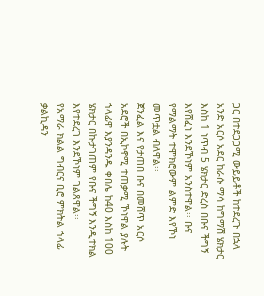ጋር በተደጋጋሚ ውይይቶች ከተደረጉ በኋላ አንድ አርሶ አደር ከራሱ ማሳ ከግማሽ ሄክታር እስከ 1 ነጥብ 5 ሄክታር ድረስ በቡና ችግኝ እየሸፈነ እንደኾነም አንስተዋል፡፡ ቡና የማልማት ተሞክሮውም ልምድ እየኾነ መጥቷል ብለዋል፡፡
ጀንፈል እና የታጠበ ቡና በመሸጥ አርሶ አደሮች በኢኮኖሚ ተጠቃሚ ኾነዋል ያሉት ኀላፊዋ እያንዳንዱ ቀበሌ ከ40 እስከ 100 ሄክታር በኩታገጠም የቡና ችግኝ እንዲተክል እየተደረገ እንደኾነም ገልጸዋል፡፡
የአማራ ክልል ግብርና ቢሮ ምክትል ኀላፊ ቃልኪዳን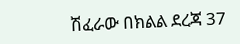ሽፈራው በክልል ደረጃ 37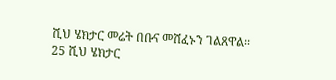ሺህ ሄክታር መሬት በቡና መሸፈኑን ገልጸዋል፡፡
25 ሺህ ሄክታር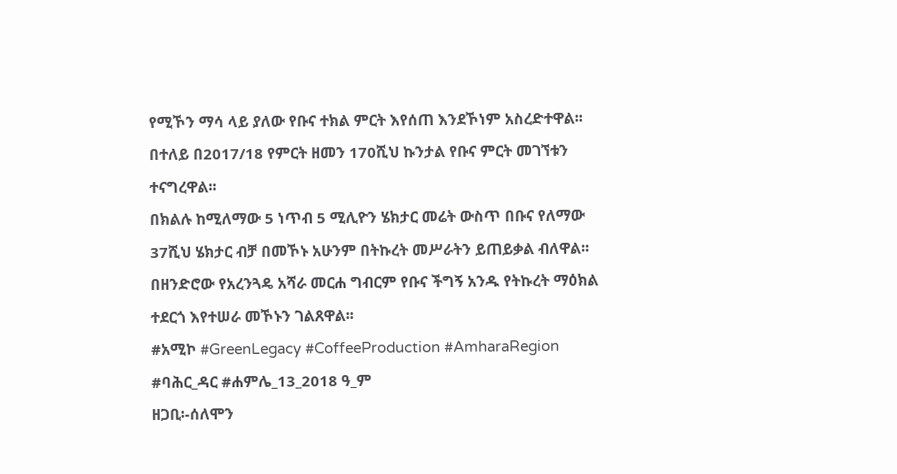የሚኾን ማሳ ላይ ያለው የቡና ተክል ምርት እየሰጠ እንደኾነም አስረድተዋል፡፡በተለይ በ2017/18 የምርት ዘመን 170ሺህ ኩንታል የቡና ምርት መገኘቱን ተናግረዋል፡፡
በክልሉ ከሚለማው 5 ነጥብ 5 ሚሊዮን ሄክታር መሬት ውስጥ በቡና የለማው 37ሺህ ሄክታር ብቻ በመኾኑ አሁንም በትኩረት መሥራትን ይጠይቃል ብለዋል፡፡
በዘንድሮው የአረንጓዴ አሻራ መርሐ ግብርም የቡና ችግኝ አንዱ የትኩረት ማዕክል ተደርጎ እየተሠራ መኾኑን ገልጸዋል፡፡
#አሚኮ #GreenLegacy #CoffeeProduction #AmharaRegion
#ባሕር_ዳር #ሐምሌ_13_2018 ዓ_ም
ዘጋቢ፡-ሰለሞን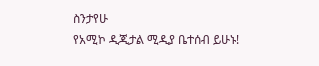ስንታየሁ
የአሚኮ ዲጂታል ሚዲያ ቤተሰብ ይሁኑ!